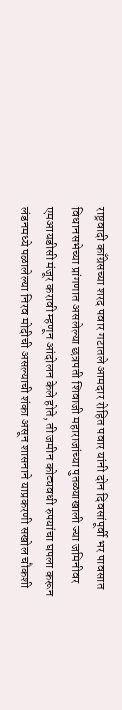राष्ट्रवादी काँग्रेसच्या शरद पवार गटातले आमदार रोहित पवार यांनी दोन दिवसांपूर्वी भर पावसात विधानसभेच्या प्रांगणात असलेल्या छत्रपती शिवाजी महाराजांच्या पुतळ्याखाली ज्या जमिनीवर एमआयडीसी मंजूर करावी म्हणून आंदोलन केले होते, ती जमीन कोट्यवधी रुपयांचा घपला करून लंडनमध्ये पळालेल्या निरव मोदीची असल्याची शंका असून शासनाने याप्रकरणी सखोल चौकशी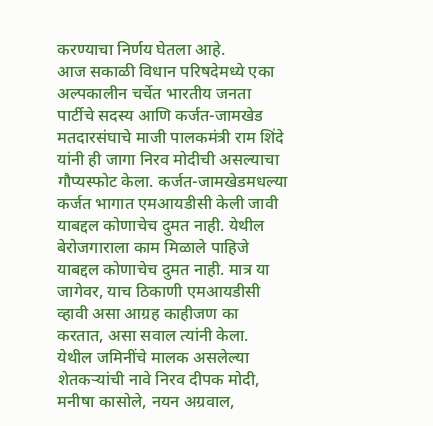करण्याचा निर्णय घेतला आहे.
आज सकाळी विधान परिषदेमध्ये एका अल्पकालीन चर्चेत भारतीय जनता पार्टीचे सदस्य आणि कर्जत-जामखेड मतदारसंघाचे माजी पालकमंत्री राम शिंदे यांनी ही जागा निरव मोदीची असल्याचा गौप्यस्फोट केला. कर्जत-जामखेडमधल्या कर्जत भागात एमआयडीसी केली जावी याबद्दल कोणाचेच दुमत नाही. येथील बेरोजगाराला काम मिळाले पाहिजे याबद्दल कोणाचेच दुमत नाही. मात्र या जागेवर, याच ठिकाणी एमआयडीसी व्हावी असा आग्रह काहीजण का करतात, असा सवाल त्यांनी केला. येथील जमिनींचे मालक असलेल्या शेतकऱ्यांची नावे निरव दीपक मोदी, मनीषा कासोले, नयन अग्रवाल,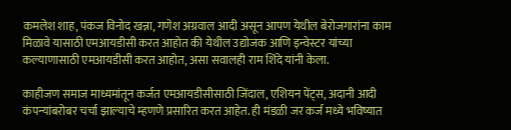कमलेश शाह, पंकज विनोद खन्ना, गणेश अग्रवाल आदी असून आपण येथील बेरोजगारांना काम मिळावे यासाठी एमआयडीसी करत आहोत की येथील उद्योजक आणि इन्वेस्टर यांच्या कल्याणासाठी एमआयडीसी करत आहोत, असा सवालही राम शिंदे यांनी केला.

काहीजण समाज माध्यमांतून कर्जत एमआयडीसीसाठी जिंदाल, एशियन पेंट्स, अदानी आदी कंपन्यांबरोबर चर्चा झाल्याचे म्हणणे प्रसारित करत आहेत. ही मंडळी जर कर्ज मध्ये भविष्यात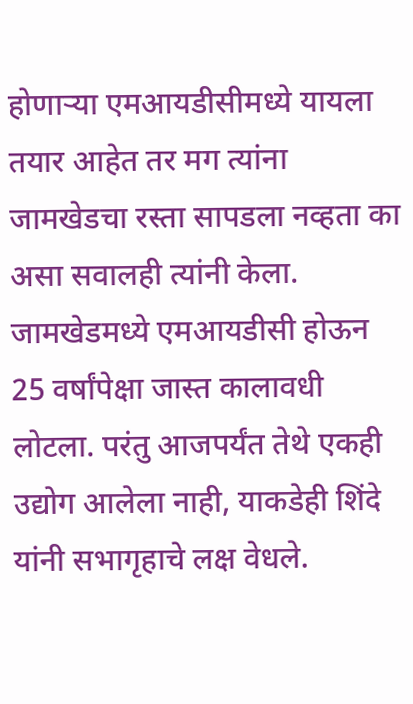होणाऱ्या एमआयडीसीमध्ये यायला तयार आहेत तर मग त्यांना जामखेडचा रस्ता सापडला नव्हता का असा सवालही त्यांनी केला. जामखेडमध्ये एमआयडीसी होऊन 25 वर्षांपेक्षा जास्त कालावधी लोटला. परंतु आजपर्यंत तेथे एकही उद्योग आलेला नाही, याकडेही शिंदे यांनी सभागृहाचे लक्ष वेधले.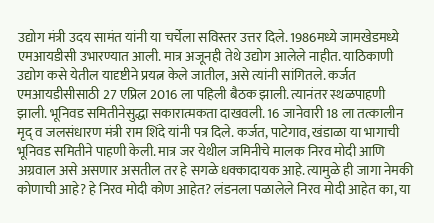उद्योग मंत्री उदय सामंत यांनी या चर्चेला सविस्तर उत्तर दिले. 1986मध्ये जामखेडमध्ये एमआयडीसी उभारण्यात आली. मात्र अजूनही तेथे उद्योग आलेले नाहीत. याठिकाणी उद्योग कसे येतील यादृष्टीने प्रयत्न केले जातील, असे त्यांनी सांगितले. कर्जत एमआयडीसीसाठी 27 एप्रिल 2016 ला पहिली बैठक झाली. त्यानंतर स्थळपाहणी झाली. भूनिवड समितीनेसुद्धा सकारात्मकता दाखवली. 16 जानेवारी 18 ला तत्कालीन मृद् व जलसंधारण मंत्री राम शिंदे यांनी पत्र दिले. कर्जत, पाटेगाव, खंडाळा या भागाची भूनिवड समितीने पाहणी केली. मात्र जर येथील जमिनीचे मालक निरव मोदी आणि अग्रवाल असे असणार असतील तर हे सगळे धक्कादायक आहे. त्यामुळे ही जागा नेमकी कोणाची आहे? हे निरव मोदी कोण आहेत? लंडनला पळालेले निरव मोदी आहेत का, या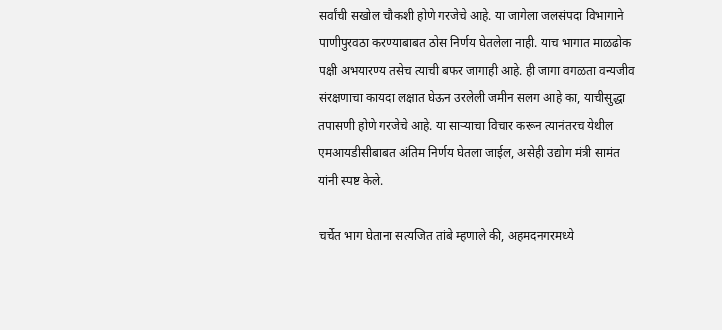सर्वांची सखोल चौकशी होणे गरजेचे आहे. या जागेला जलसंपदा विभागाने पाणीपुरवठा करण्याबाबत ठोस निर्णय घेतलेला नाही. याच भागात माळढोक पक्षी अभयारण्य तसेच त्याची बफर जागाही आहे. ही जागा वगळता वन्यजीव संरक्षणाचा कायदा लक्षात घेऊन उरलेली जमीन सलग आहे का, याचीसुद्धा तपासणी होणे गरजेचे आहे. या साऱ्याचा विचार करून त्यानंतरच येथील एमआयडीसीबाबत अंतिम निर्णय घेतला जाईल, असेही उद्योग मंत्री सामंत यांनी स्पष्ट केले.

चर्चेत भाग घेताना सत्यजित तांबे म्हणाले की, अहमदनगरमध्ये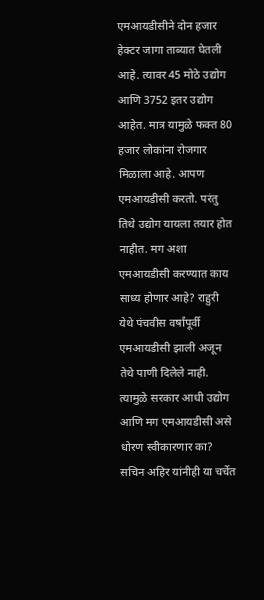एमआयडीसीने दोन हजार हेक्टर जागा ताब्यात घेतली आहे. त्यावर 45 मोठे उद्योग आणि 3752 इतर उद्योग आहेत. मात्र यामुळे फक्त 80 हजार लोकांना रोजगार मिळाला आहे. आपण एमआयडीसी करतो. परंतु तिथे उद्योग यायला तयार होत नाहीत. मग अशा एमआयडीसी करण्यात काय साध्य होणार आहे? राहुरी येथे पंचवीस वर्षांपूर्वी एमआयडीसी झाली अजून तेथे पाणी दिलेले नाही. त्यामुळे सरकार आधी उद्योग आणि मग एमआयडीसी असे धोरण स्वीकारणार का?
सचिन अहिर यांनीही या चर्चेत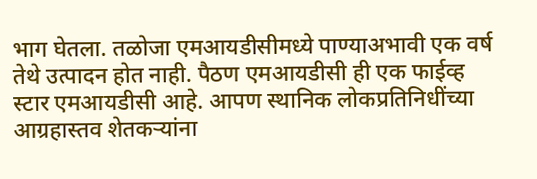भाग घेतला. तळोजा एमआयडीसीमध्ये पाण्याअभावी एक वर्ष तेथे उत्पादन होत नाही. पैठण एमआयडीसी ही एक फाईव्ह स्टार एमआयडीसी आहे. आपण स्थानिक लोकप्रतिनिधींच्या आग्रहास्तव शेतकऱ्यांना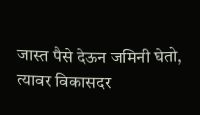जास्त पैसे देऊन जमिनी घेतो, त्यावर विकासदर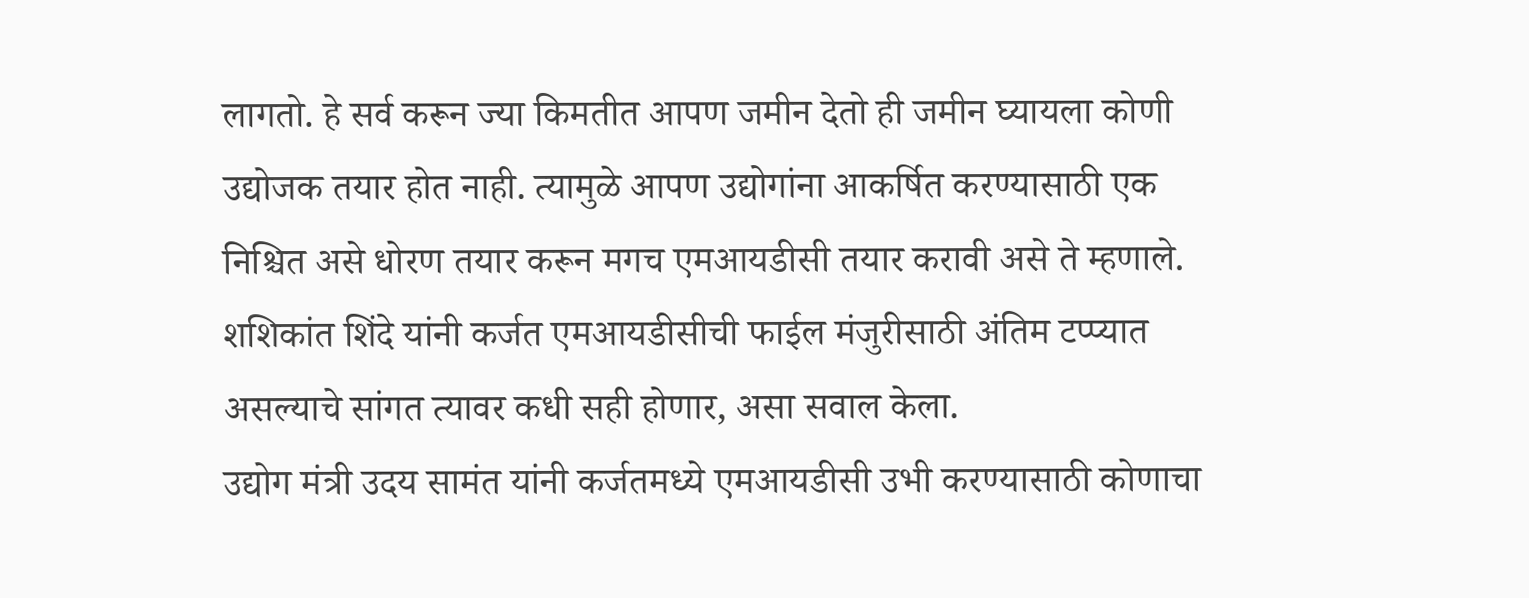लागतो. हे सर्व करून ज्या किमतीत आपण जमीन देतो ही जमीन घ्यायला कोणी उद्योजक तयार होत नाही. त्यामुळे आपण उद्योगांना आकर्षित करण्यासाठी एक निश्चित असे धोरण तयार करून मगच एमआयडीसी तयार करावी असे ते म्हणाले. शशिकांत शिंदे यांनी कर्जत एमआयडीसीची फाईल मंजुरीसाठी अंतिम टप्प्यात असल्याचे सांगत त्यावर कधी सही होणार, असा सवाल केला.
उद्योग मंत्री उदय सामंत यांनी कर्जतमध्ये एमआयडीसी उभी करण्यासाठी कोणाचा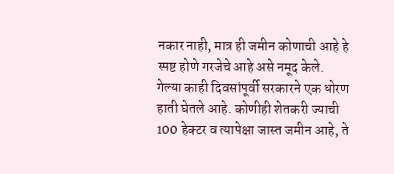नकार नाही, मात्र ही जमीन कोणाची आहे हे स्पष्ट होणे गरजेचे आहे असे नमूद केले. गेल्या काही दिवसांपूर्वी सरकारने एक धोरण हाती घेतले आहे. कोणीही शेतकरी ज्याची 100 हेक्टर व त्यापेक्षा जास्त जमीन आहे, ते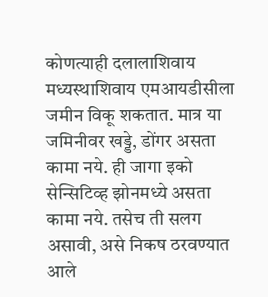कोणत्याही दलालाशिवाय मध्यस्थाशिवाय एमआयडीसीला जमीन विकू शकतात. मात्र या जमिनीवर खड्डे, डोंगर असता कामा नये. ही जागा इको सेन्सिटिव्ह झोनमध्ये असता कामा नये. तसेच ती सलग असावी, असे निकष ठरवण्यात आले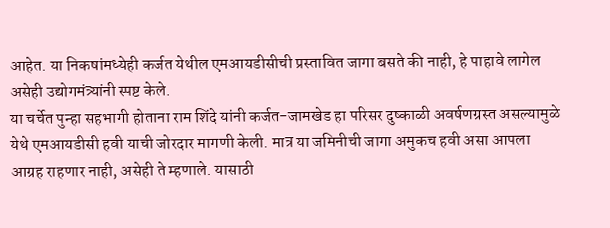आहेत. या निकषांमध्येही कर्जत येथील एमआयडीसीची प्रस्तावित जागा बसते की नाही, हे पाहावे लागेल असेही उद्योगमंत्र्यांनी स्पष्ट केले.
या चर्चेत पुन्हा सहभागी होताना राम शिंदे यांनी कर्जत-जामखेड हा परिसर दुष्काळी अवर्षणग्रस्त असल्यामुळे येथे एमआयडीसी हवी याची जोरदार मागणी केली. मात्र या जमिनीची जागा अमुकच हवी असा आपला आग्रह राहणार नाही, असेही ते म्हणाले. यासाठी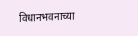विधानभवनाच्या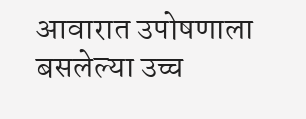आवारात उपोषणाला बसलेल्या उच्च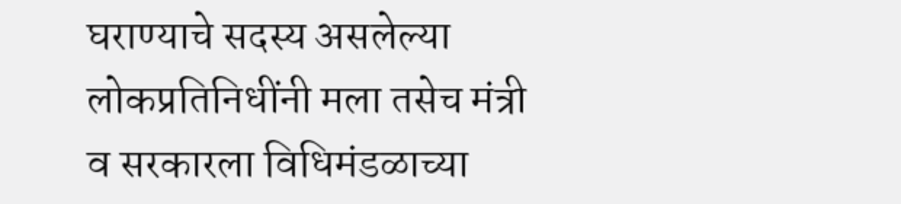घराण्याचे सदस्य असलेल्या लोकप्रतिनिधींनी मला तसेच मंत्री व सरकारला विधिमंडळाच्या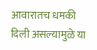आवारातच धमकी दिली असल्यामुळे या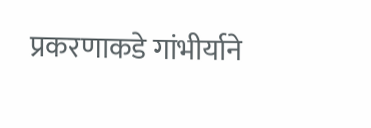प्रकरणाकडे गांभीर्याने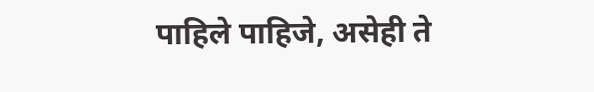पाहिले पाहिजे, असेही ते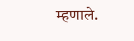म्हणाले.